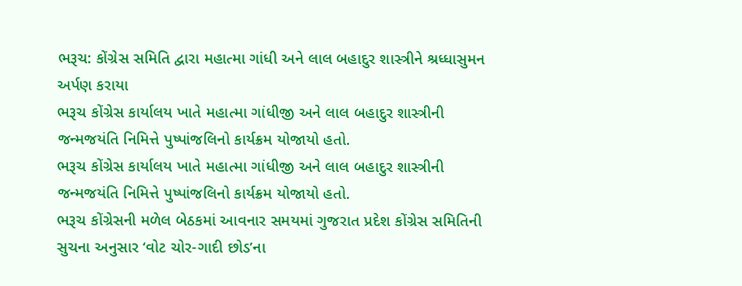ભરૂચ: કોંગ્રેસ સમિતિ દ્વારા મહાત્મા ગાંધી અને લાલ બહાદુર શાસ્ત્રીને શ્રધ્ધાસુમન અર્પણ કરાયા
ભરૂચ કોંગ્રેસ કાર્યાલય ખાતે મહાત્મા ગાંધીજી અને લાલ બહાદુર શાસ્ત્રીની જન્મજયંતિ નિમિત્તે પુષ્પાંજલિનો કાર્યક્રમ યોજાયો હતો.
ભરૂચ કોંગ્રેસ કાર્યાલય ખાતે મહાત્મા ગાંધીજી અને લાલ બહાદુર શાસ્ત્રીની જન્મજયંતિ નિમિત્તે પુષ્પાંજલિનો કાર્યક્રમ યોજાયો હતો.
ભરૂચ કોંગ્રેસની મળેલ બેઠકમાં આવનાર સમયમાં ગુજરાત પ્રદેશ કોંગ્રેસ સમિતિની સુચના અનુસાર ‘વોટ ચોર-ગાદી છોડ’ના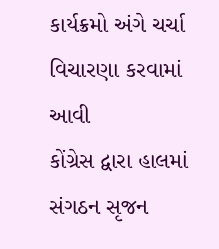કાર્યક્રમો અંગે ચર્ચા વિચારણા કરવામાં આવી
કોંગ્રેસ દ્વારા હાલમાં સંગઠન સૃજન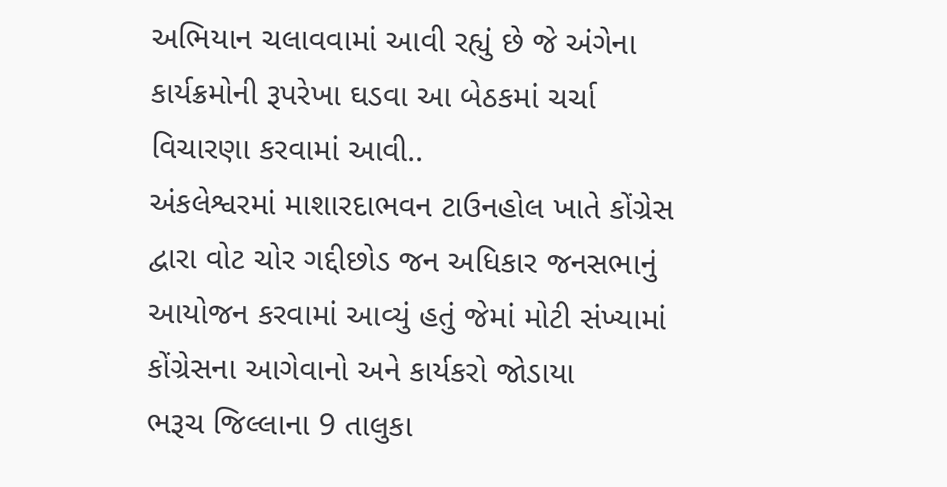અભિયાન ચલાવવામાં આવી રહ્યું છે જે અંગેના કાર્યક્રમોની રૂપરેખા ઘડવા આ બેઠકમાં ચર્ચા વિચારણા કરવામાં આવી..
અંકલેશ્વરમાં માશારદાભવન ટાઉનહોલ ખાતે કોંગ્રેસ દ્વારા વોટ ચોર ગદ્દીછોડ જન અધિકાર જનસભાનું આયોજન કરવામાં આવ્યું હતું જેમાં મોટી સંખ્યામાં કોંગ્રેસના આગેવાનો અને કાર્યકરો જોડાયા
ભરૂચ જિલ્લાના 9 તાલુકા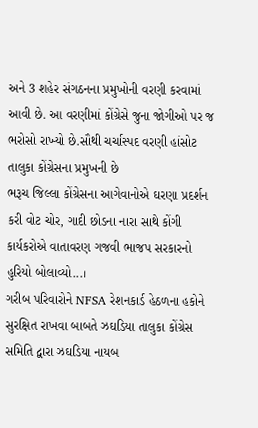અને 3 શહેર સંગઠનના પ્રમુખોની વરણી કરવામાં આવી છે. આ વરણીમાં કોંગ્રેસે જુના જોગીઓ પર જ ભરોસો રાખ્યો છે.સૌથી ચર્ચાસ્પદ વરણી હાંસોટ તાલુકા કોંગ્રેસના પ્રમુખની છે
ભરૂચ જિલ્લા કોંગ્રેસના આગેવાનોએ ઘરણા પ્રદર્શન કરી વોટ ચોર, ગાદી છોડના નારા સાથે કોંગી કાર્યકરોએ વાતાવરણ ગજવી ભાજપ સરકારનો હુરિયો બોલાવ્યો...।
ગરીબ પરિવારોને NFSA રેશનકાર્ડ હેઠળના હકોને સુરક્ષિત રાખવા બાબતે ઝઘડિયા તાલુકા કોંગ્રેસ સમિતિ દ્વારા ઝઘડિયા નાયબ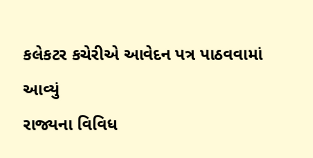કલેકટર કચેરીએ આવેદન પત્ર પાઠવવામાં આવ્યું
રાજ્યના વિવિધ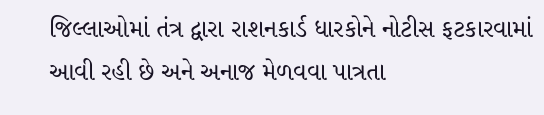જિલ્લાઓમાં તંત્ર દ્વારા રાશનકાર્ડ ધારકોને નોટીસ ફટકારવામાં આવી રહી છે અને અનાજ મેળવવા પાત્રતા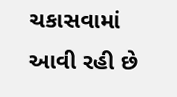ચકાસવામાં આવી રહી છે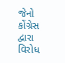જેનો કોંગ્રેસ દ્વારા વિરોધ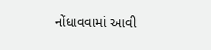નોંધાવવામાં આવી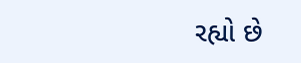રહ્યો છે